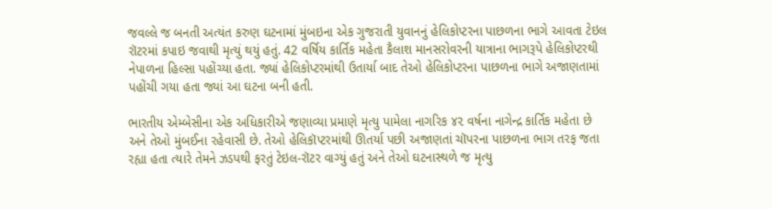જવલ્લે જ બનતી અત્યંત કરુણ ઘટનામાં મુંબઇના એક ગુજરાતી યુવાનનું હેલિકોપ્ટરના પાછળના ભાગે આવતા ટેઇલ રૉટરમાં કપાઇ જવાથી મૃત્યું થયું હતું. 42 વર્ષિય કાર્તિક મહેતા કૈલાશ માનસરોવરની યાત્રાના ભાગરૂપે હેલિકોપ્ટરથી નેપાળના હિલ્સા પહોંચ્યા હતા. જ્યાં હેલિકોપ્ટરમાંથી ઉતાર્યા બાદ તેઓ હેલિકોપ્ટરના પાછળના ભાગે અજાણતામાં પહોંચી ગયા હતા જ્યાં આ ઘટના બની હતી.

ભારતીય એમ્બેસીના એક અધિકારીએ જણાવ્યા પ્રમાણે મૃત્યુ પામેલા નાગરિક ૪૨ વર્ષના નાગેન્દ્ર કાર્તિક મહેતા છે અને તેઓ મુંબઈના રહેવાસી છે. તેઓ હેલિકૉપ્ટરમાંથી ઊતર્યા પછી અજાણતાં ચૉપરના પાછળના ભાગ તરફ જતા રહ્યા હતા ત્યારે તેમને ઝડપથી ફરતું ટેઇલ-રૉટર વાગ્યું હતું અને તેઓ ઘટનાસ્થળે જ મૃત્યુ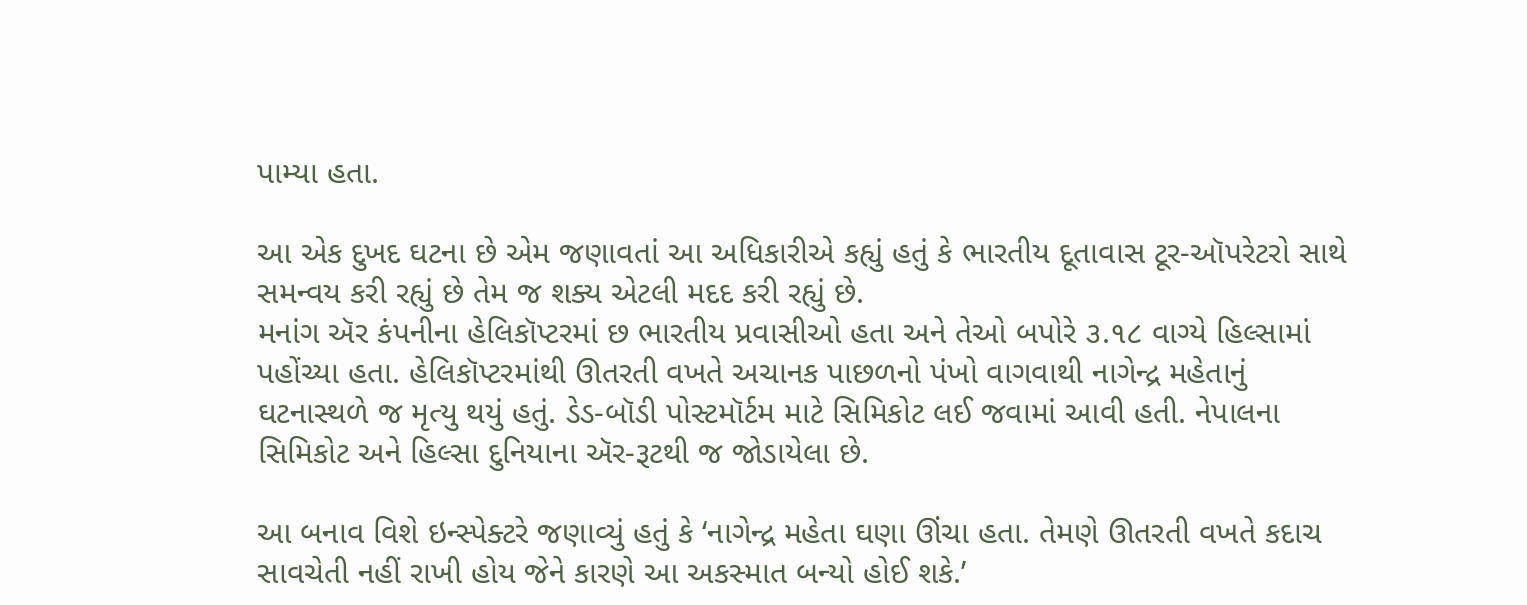પામ્યા હતા.

આ એક દુખદ ઘટના છે એમ જણાવતાં આ અધિકારીએ કહ્યું હતું કે ભારતીય દૂતાવાસ ટૂર-ઑપરેટરો સાથે સમન્વય કરી રહ્યું છે તેમ જ શક્ય એટલી મદદ કરી રહ્યું છે.
મનાંગ ઍર કંપનીના હેલિકૉપ્ટરમાં છ ભારતીય પ્રવાસીઓ હતા અને તેઓ બપોરે ૩.૧૮ વાગ્યે હિલ્સામાં પહોંચ્યા હતા. હેલિકૉપ્ટરમાંથી ઊતરતી વખતે અચાનક પાછળનો પંખો વાગવાથી નાગેન્દ્ર મહેતાનું ઘટનાસ્થળે જ મૃત્યુ થયું હતું. ડેડ-બૉડી પોસ્ટમૉર્ટમ માટે સિમિકોટ લઈ જવામાં આવી હતી. નેપાલના સિમિકોટ અને હિલ્સા દુનિયાના ઍર-રૂટથી જ જોડાયેલા છે.

આ બનાવ વિશે ઇન્સ્પેક્ટરે જણાવ્યું હતું કે ‘નાગેન્દ્ર મહેતા ઘણા ઊંચા હતા. તેમણે ઊતરતી વખતે કદાચ સાવચેતી નહીં રાખી હોય જેને કારણે આ અકસ્માત બન્યો હોઈ શકે.’